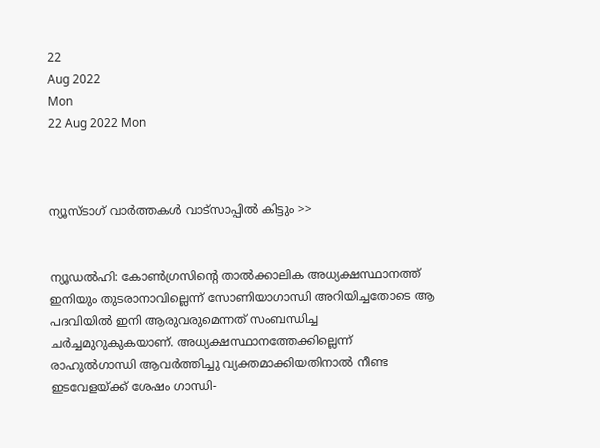22
Aug 2022
Mon
22 Aug 2022 Mon



ന്യൂസ്ടാഗ് വാര്‍ത്തകള്‍ വാട്‌സാപ്പില്‍ കിട്ടും >>


ന്യൂഡല്‍ഹി: കോണ്‍ഗ്രസിന്റെ താല്‍ക്കാലിക അധ്യക്ഷസ്ഥാനത്ത് ഇനിയും തുടരാനാവില്ലെന്ന് സോണിയാഗാന്ധി അറിയിച്ചതോടെ ആ പദവിയില്‍ ഇനി ആരുവരുമെന്നത് സംബന്ധിച്ച ചര്‍ച്ചമുറുകുകയാണ്. അധ്യക്ഷസ്ഥാനത്തേക്കില്ലെന്ന് രാഹുല്‍ഗാന്ധി ആവര്‍ത്തിച്ചു വ്യക്തമാക്കിയതിനാല്‍ നീണ്ട ഇടവേളയ്ക്ക് ശേഷം ഗാന്ധി-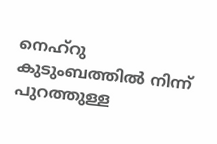നെഹ്‌റു കുടുംബത്തില്‍ നിന്ന് പുറത്തുള്ള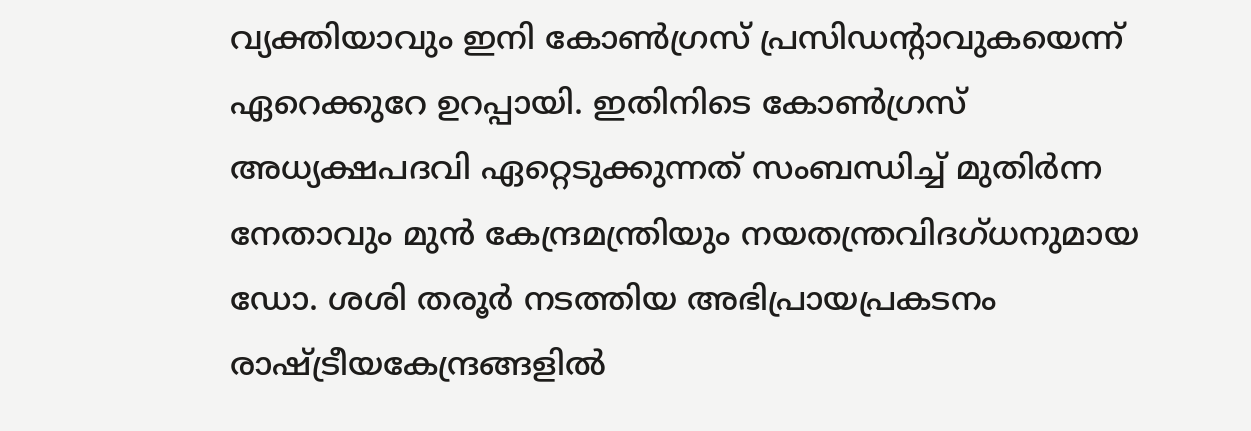വ്യക്തിയാവും ഇനി കോണ്‍ഗ്രസ് പ്രസിഡന്റാവുകയെന്ന് ഏറെക്കുറേ ഉറപ്പായി. ഇതിനിടെ കോണ്‍ഗ്രസ് അധ്യക്ഷപദവി ഏറ്റെടുക്കുന്നത് സംബന്ധിച്ച് മുതിര്‍ന്ന നേതാവും മുന്‍ കേന്ദ്രമന്ത്രിയും നയതന്ത്രവിദഗ്ധനുമായ ഡോ. ശശി തരൂര്‍ നടത്തിയ അഭിപ്രായപ്രകടനം രാഷ്ട്രീയകേന്ദ്രങ്ങളില്‍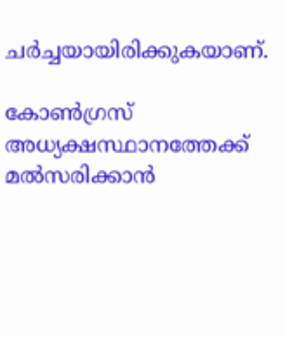ചര്‍ച്ചയായിരിക്കുകയാണ്.

കോണ്‍ഗ്രസ് അധ്യക്ഷസ്ഥാനത്തേക്ക് മല്‍സരിക്കാന്‍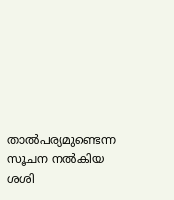താല്‍പര്യമുണ്ടെന്ന സൂചന നല്‍കിയ ശശി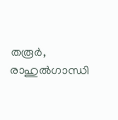തരൂര്‍, രാഹുല്‍ഗാന്ധി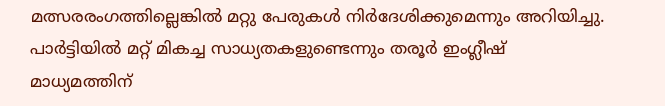മത്സരരംഗത്തില്ലെങ്കില്‍ മറ്റു പേരുകള്‍ നിര്‍ദേശിക്കുമെന്നും അറിയിച്ചു. പാര്‍ട്ടിയില്‍ മറ്റ് മികച്ച സാധ്യതകളുണ്ടെന്നും തരൂര്‍ ഇംഗ്ലീഷ് മാധ്യമത്തിന്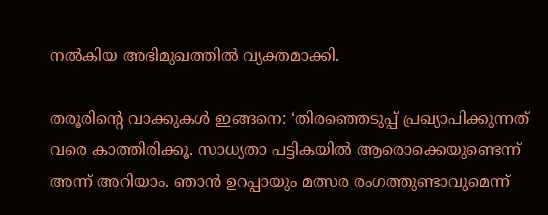നല്‍കിയ അഭിമുഖത്തില്‍ വ്യക്തമാക്കി.

തരൂരിന്റെ വാക്കുകള്‍ ഇങ്ങനെ: ‘തിരഞ്ഞെടുപ്പ് പ്രഖ്യാപിക്കുന്നത് വരെ കാത്തിരിക്കൂ. സാധ്യതാ പട്ടികയില്‍ ആരൊക്കെയുണ്ടെന്ന് അന്ന് അറിയാം. ഞാന്‍ ഉറപ്പായും മത്സര രംഗത്തുണ്ടാവുമെന്ന്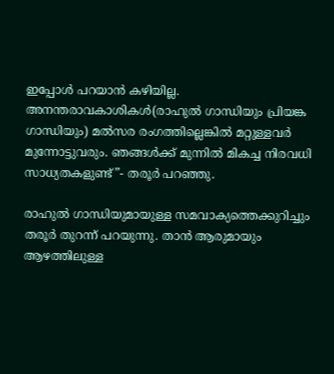ഇപ്പോള്‍ പറയാന്‍ കഴിയില്ല. അനന്തരാവകാശികള്‍(രാഹുല്‍ ഗാന്ധിയും പ്രിയങ്ക ഗാന്ധിയും) മല്‍സര രംഗത്തില്ലെങ്കില്‍ മറ്റുള്ളവര്‍ മുന്നോട്ടുവരും. ഞങ്ങള്‍ക്ക് മുന്നില്‍ മികച്ച നിരവധി സാധ്യതകളുണ്ട്”- തരൂര്‍ പറഞ്ഞു.

രാഹുല്‍ ഗാന്ധിയുമായുള്ള സമവാക്യത്തെക്കുറിച്ചും തരൂര്‍ തുറന്ന് പറയുന്നു. താന്‍ ആരുമായും ആഴത്തിലുള്ള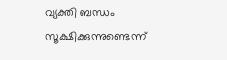വ്യക്തി ബന്ധം സൂക്ഷിക്കുന്നുണ്ടെന്ന്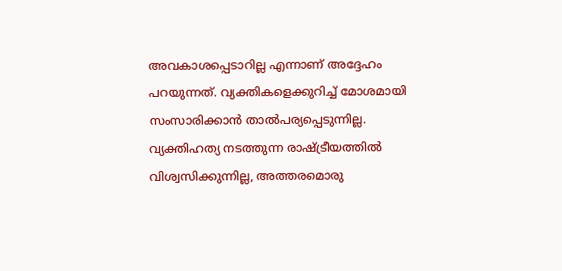അവകാശപ്പെടാറില്ല എന്നാണ് അദ്ദേഹം പറയുന്നത്. വ്യക്തികളെക്കുറിച്ച് മോശമായി സംസാരിക്കാന്‍ താല്‍പര്യപ്പെടുന്നില്ല. വ്യക്തിഹത്യ നടത്തുന്ന രാഷ്ട്രീയത്തില്‍ വിശ്വസിക്കുന്നില്ല, അത്തരമൊരു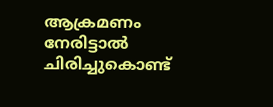ആക്രമണം നേരിട്ടാല്‍ ചിരിച്ചുകൊണ്ട്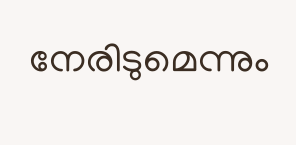നേരിടുമെന്നും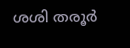ശശി തരൂര്‍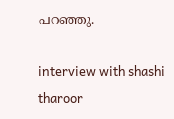പറഞ്ഞു.

interview with shashi tharoor